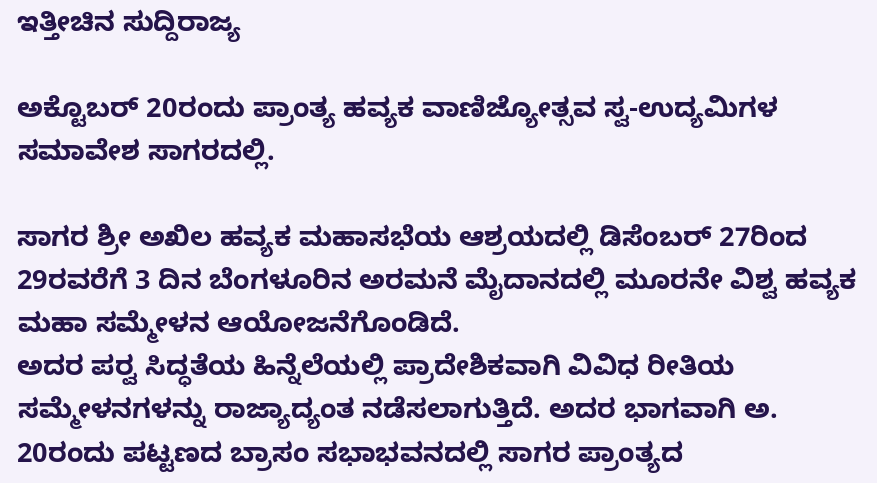ಇತ್ತೀಚಿನ ಸುದ್ದಿರಾಜ್ಯ

ಅಕ್ಟೊಬರ್ 20ರಂದು ಪ್ರಾಂತ್ಯ ಹವ್ಯಕ ವಾಣಿಜ್ಯೋತ್ಸವ ಸ್ವ-ಉದ್ಯಮಿಗಳ ಸಮಾವೇಶ ಸಾಗರದಲ್ಲಿ.

ಸಾಗರ ಶ್ರೀ ಅಖಿಲ ಹವ್ಯಕ ಮಹಾಸಭೆಯ ಆಶ್ರಯದಲ್ಲಿ ಡಿಸೆಂಬರ್ 27ರಿಂದ 29ರವರೆಗೆ 3 ದಿನ ಬೆಂಗಳೂರಿನ ಅರಮನೆ ಮೈದಾನದಲ್ಲಿ ಮೂರನೇ ವಿಶ್ವ ಹವ್ಯಕ ಮಹಾ ಸಮ್ಮೇಳನ ಆಯೋಜನೆಗೊಂಡಿದೆ.
ಅದರ ಪರ‍್ವ ಸಿದ್ಧತೆಯ ಹಿನ್ನೆಲೆಯಲ್ಲಿ ಪ್ರಾದೇಶಿಕವಾಗಿ ವಿವಿಧ ರೀತಿಯ ಸಮ್ಮೇಳನಗಳನ್ನು ರಾಜ್ಯಾದ್ಯಂತ ನಡೆಸಲಾಗುತ್ತಿದೆ. ಅದರ ಭಾಗವಾಗಿ ಅ. 20ರಂದು ಪಟ್ಟಣದ ಬ್ರಾಸಂ ಸಭಾಭವನದಲ್ಲಿ ಸಾಗರ ಪ್ರಾಂತ್ಯದ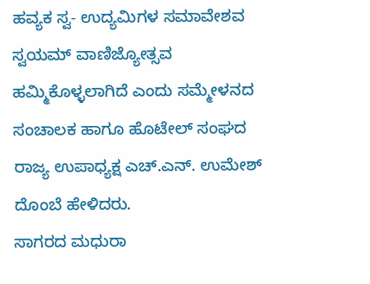ಹವ್ಯಕ ಸ್ವ- ಉದ್ಯಮಿಗಳ ಸಮಾವೇಶವ ಸ್ವಯಮ್ ವಾಣಿಜ್ಯೋತ್ಸವ ಹಮ್ಮಿಕೊಳ್ಳಲಾಗಿದೆ ಎಂದು ಸಮ್ಮೇಳನದ ಸಂಚಾಲಕ ಹಾಗೂ ಹೊಟೇಲ್ ಸಂಘದ ರಾಜ್ಯ ಉಪಾಧ್ಯಕ್ಷ ಎಚ್.ಎನ್. ಉಮೇಶ್ ದೊಂಬೆ ಹೇಳಿದರು.
ಸಾಗರದ ಮಧುರಾ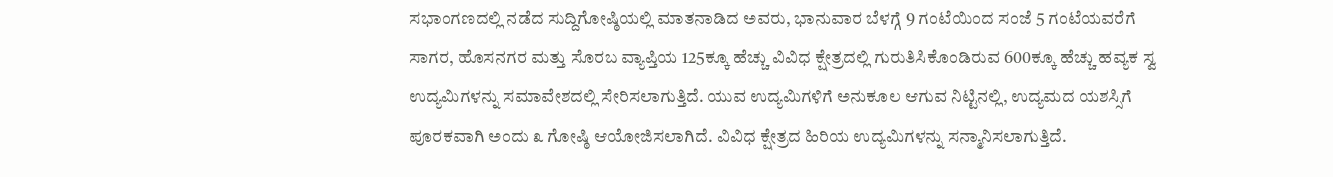ಸಭಾಂಗಣದಲ್ಲಿ ನಡೆದ ಸುದ್ದಿಗೋಷ್ಠಿಯಲ್ಲಿ ಮಾತನಾಡಿದ ಅವರು, ಭಾನುವಾರ ಬೆಳಗ್ಗೆ 9 ಗಂಟೆಯಿಂದ ಸಂಜೆ 5 ಗಂಟೆಯವರೆಗೆ ಸಾಗರ, ಹೊಸನಗರ ಮತ್ತು ಸೊರಬ ವ್ಯಾಪ್ತಿಯ 125ಕ್ಕೂ ಹೆಚ್ಚು ವಿವಿಧ ಕ್ಷೇತ್ರದಲ್ಲಿ ಗುರುತಿಸಿಕೊಂಡಿರುವ 600ಕ್ಕೂ ಹೆಚ್ಚು ಹವ್ಯಕ ಸ್ವ ಉದ್ಯಮಿಗಳನ್ನು ಸಮಾವೇಶದಲ್ಲಿ ಸೇರಿಸಲಾಗುತ್ತಿದೆ. ಯುವ ಉದ್ಯಮಿಗಳಿಗೆ ಅನುಕೂಲ ಆಗುವ ನಿಟ್ಟಿನಲ್ಲಿ, ಉದ್ಯಮದ ಯಶಸ್ಸಿಗೆ ಪೂರಕವಾಗಿ ಅಂದು ೩ ಗೋಷ್ಠಿ ಆಯೋಜಿಸಲಾಗಿದೆ. ವಿವಿಧ ಕ್ಷೇತ್ರದ ಹಿರಿಯ ಉದ್ಯಮಿಗಳನ್ನು ಸನ್ಮಾನಿಸಲಾಗುತ್ತಿದೆ.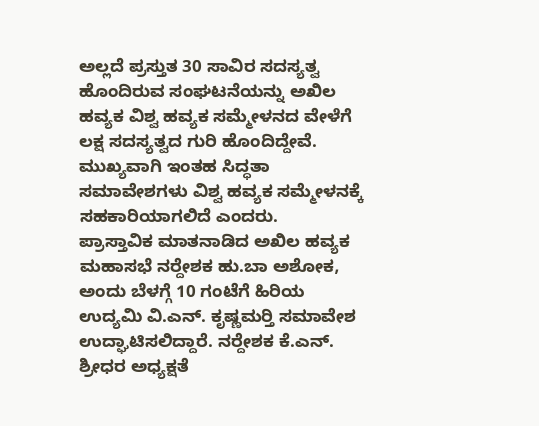ಅಲ್ಲದೆ ಪ್ರಸ್ತುತ 30 ಸಾವಿರ ಸದಸ್ಯತ್ವ ಹೊಂದಿರುವ ಸಂಘಟನೆಯನ್ನು ಅಖಿಲ ಹವ್ಯಕ ವಿಶ್ವ ಹವ್ಯಕ ಸಮ್ಮೇಳನದ ವೇಳೆಗೆ ಲಕ್ಷ ಸದಸ್ಯತ್ವದ ಗುರಿ ಹೊಂದಿದ್ದೇವೆ. ಮುಖ್ಯವಾಗಿ ಇಂತಹ ಸಿದ್ಧತಾ ಸಮಾವೇಶಗಳು ವಿಶ್ವ ಹವ್ಯಕ ಸಮ್ಮೇಳನಕ್ಕೆ ಸಹಕಾರಿಯಾಗಲಿದೆ ಎಂದರು.
ಪ್ರಾಸ್ತಾವಿಕ ಮಾತನಾಡಿದ ಅಖಿಲ ಹವ್ಯಕ ಮಹಾಸಭೆ ನರ‍್ದೇಶಕ ಹು.ಬಾ ಅಶೋಕ, ಅಂದು ಬೆಳಗ್ಗೆ 10 ಗಂಟೆಗೆ ಹಿರಿಯ ಉದ್ಯಮಿ ವಿ.ಎನ್. ಕೃಷ್ಣಮರ‍್ತಿ ಸಮಾವೇಶ ಉದ್ಘಾಟಿಸಲಿದ್ದಾರೆ. ನರ‍್ದೇಶಕ ಕೆ.ಎನ್. ಶ್ರೀಧರ ಅಧ್ಯಕ್ಷತೆ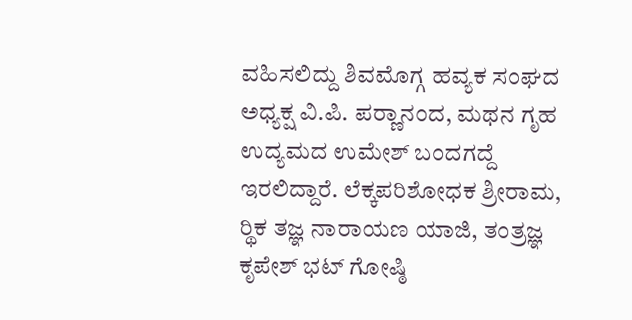ವಹಿಸಲಿದ್ದು ಶಿವಮೊಗ್ಗ ಹವ್ಯಕ ಸಂಘದ ಅಧ್ಯಕ್ಷ ವಿ.ಪಿ. ಪರ‍್ಣಾನಂದ, ಮಥನ ಗೃಹ ಉದ್ಯಮದ ಉಮೇಶ್ ಬಂದಗದ್ದೆ ಇರಲಿದ್ದಾರೆ. ಲೆಕ್ಕಪರಿಶೋಧಕ ಶ್ರೀರಾಮ, ರ‍್ಥಿಕ ತಜ್ಞ ನಾರಾಯಣ ಯಾಜಿ, ತಂತ್ರಜ್ಞ ಕೃಪೇಶ್ ಭಟ್ ಗೋಷ್ಠಿ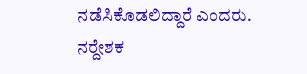ನಡೆಸಿಕೊಡಲಿದ್ದಾರೆ ಎಂದರು.
ನರ‍್ದೇಶಕ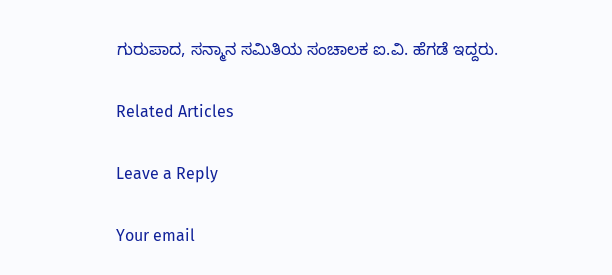ಗುರುಪಾದ, ಸನ್ಮಾನ ಸಮಿತಿಯ ಸಂಚಾಲಕ ಐ.ವಿ. ಹೆಗಡೆ ಇದ್ದರು.

Related Articles

Leave a Reply

Your email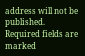address will not be published. Required fields are marked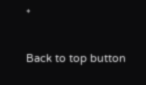*

Back to top button